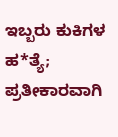ಇಬ್ಬರು ಕುಕಿಗಳ ಹ*ತ್ಯೆ; ಪ್ರತೀಕಾರವಾಗಿ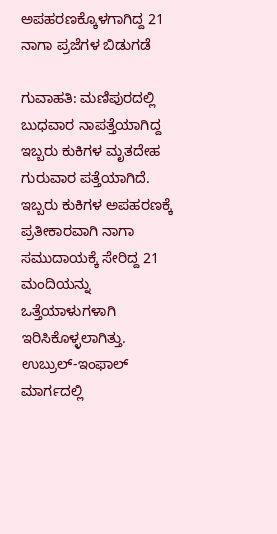ಅಪಹರಣಕ್ಕೊಳಗಾಗಿದ್ದ 21 ನಾಗಾ ಪ್ರಜೆಗಳ ಬಿಡುಗಡೆ

ಗುವಾಹತಿ: ಮಣಿಪುರದಲ್ಲಿ ಬುಧವಾರ ನಾಪತ್ತೆಯಾಗಿದ್ದ ಇಬ್ಬರು ಕುಕಿಗಳ ಮೃತದೇಹ ಗುರುವಾರ ಪತ್ತೆಯಾಗಿದೆ. ಇಬ್ಬರು ಕುಕಿಗಳ ಅಪಹರಣಕ್ಕೆ ಪ್ರತೀಕಾರವಾಗಿ ನಾಗಾ ಸಮುದಾಯಕ್ಕೆ ಸೇರಿದ್ದ 21 ಮಂದಿಯನ್ನು ಒತ್ತೆಯಾಳುಗಳಾಗಿ ಇರಿಸಿಕೊಳ್ಳಲಾಗಿತ್ತು. ಉಬ್ರುಲ್-ಇಂಫಾಲ್ ಮಾರ್ಗದಲ್ಲಿ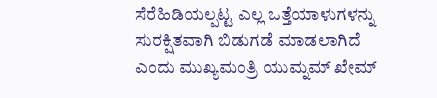ಸೆರೆಹಿಡಿಯಲ್ಪಟ್ಟ ಎಲ್ಲ ಒತ್ತೆಯಾಳುಗಳನ್ನು ಸುರಕ್ಷಿತವಾಗಿ ಬಿಡುಗಡೆ ಮಾಡಲಾಗಿದೆ ಎಂದು ಮುಖ್ಯಮಂತ್ರಿ ಯುಮ್ನಮ್ ಖೇಮ್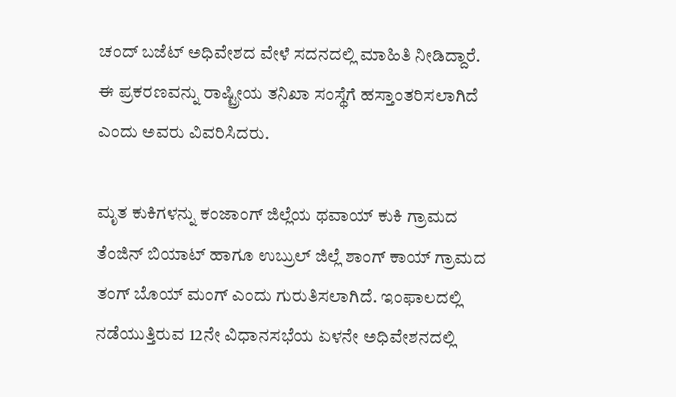ಚಂದ್ ಬಜೆಟ್ ಅಧಿವೇಶದ ವೇಳೆ ಸದನದಲ್ಲಿ ಮಾಹಿತಿ ನೀಡಿದ್ದಾರೆ.
ಈ ಪ್ರಕರಣವನ್ನು ರಾಷ್ಟ್ರೀಯ ತನಿಖಾ ಸಂಸ್ಥೆಗೆ ಹಸ್ತಾಂತರಿಸಲಾಗಿದೆ ಎಂದು ಅವರು ವಿವರಿಸಿದರು.

ಮೃತ ಕುಕಿಗಳನ್ನು ಕಂಜಾಂಗ್ ಜಿಲ್ಲೆಯ ಥವಾಯ್ ಕುಕಿ ಗ್ರಾಮದ ತೆಂಜಿನ್ ಬಿಯಾಟ್ ಹಾಗೂ ಉಬ್ರುಲ್ ಜಿಲ್ಲೆ ಶಾಂಗ್ ಕಾಯ್ ಗ್ರಾಮದ ತಂಗ್ ಬೊಯ್ ಮಂಗ್ ಎಂದು ಗುರುತಿಸಲಾಗಿದೆ. ಇಂಫಾಲದಲ್ಲಿ ನಡೆಯುತ್ತಿರುವ 12ನೇ ವಿಧಾನಸಭೆಯ ಏಳನೇ ಅಧಿವೇಶನದಲ್ಲಿ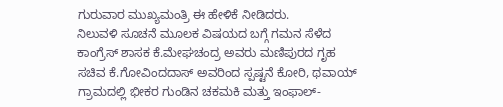ಗುರುವಾರ ಮುಖ್ಯಮಂತ್ರಿ ಈ ಹೇಳಿಕೆ ನೀಡಿದರು.
ನಿಲುವಳಿ ಸೂಚನೆ ಮೂಲಕ ವಿಷಯದ ಬಗ್ಗೆ ಗಮನ ಸೆಳೆದ ಕಾಂಗ್ರೆಸ್ ಶಾಸಕ ಕೆ.ಮೇಘಚಂದ್ರ ಅವರು ಮಣಿಪುರದ ಗೃಹ ಸಚಿವ ಕೆ.ಗೋವಿಂದದಾಸ್ ಅವರಿಂದ ಸ್ಪಷ್ಟನೆ ಕೋರಿ, ಥವಾಯ್ ಗ್ರಾಮದಲ್ಲಿ ಭೀಕರ ಗುಂಡಿನ ಚಕಮಕಿ ಮತ್ತು ಇಂಫಾಲ್-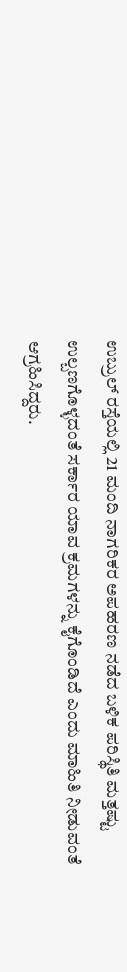ಉಬ್ರುಲ್ ರಸ್ತೆಯಲ್ಲಿ 21 ಮಂದಿ ನಾಗರಿಕರ ಅಪಹರಣ ನಡೆದ ಬಳಿಕ ಪರಿಸ್ಥಿತಿ ಮತ್ತಷ್ಟು ಉಲ್ಬಣಗೊಳ್ಳದಂತೆ ಸರ್ಕಾರ ಯಾವ ಕ್ರಮಗಳನ್ನು ಕೈಗೊಂಡಿದೆ ಎಂದು ಮಾಹಿತಿ ನೀಡುವಂತೆ ಆಗ್ರಹಿಸಿದ್ದರು.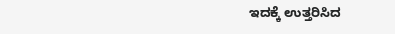ಇದಕ್ಕೆ ಉತ್ತರಿಸಿದ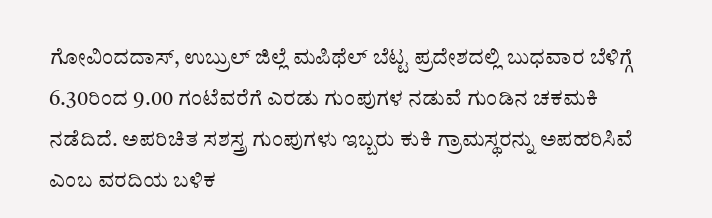ಗೋವಿಂದದಾಸ್, ಉಬ್ರುಲ್ ಜಿಲ್ಲೆ ಮಪಿಥೆಲ್ ಬೆಟ್ಟ ಪ್ರದೇಶದಲ್ಲಿ ಬುಧವಾರ ಬೆಳಿಗ್ಗೆ 6.30ರಿಂದ 9.00 ಗಂಟೆವರೆಗೆ ಎರಡು ಗುಂಪುಗಳ ನಡುವೆ ಗುಂಡಿನ ಚಕಮಕಿ ನಡೆದಿದೆ. ಅಪರಿಚಿತ ಸಶಸ್ತ್ರ ಗುಂಪುಗಳು ಇಬ್ಬರು ಕುಕಿ ಗ್ರಾಮಸ್ಥರನ್ನು ಅಪಹರಿಸಿವೆ ಎಂಬ ವರದಿಯ ಬಳಿಕ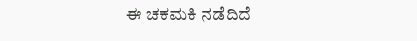ಈ ಚಕಮಕಿ ನಡೆದಿದೆ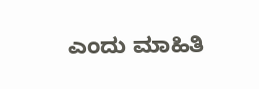ಎಂದು ಮಾಹಿತಿ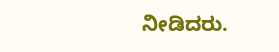ನೀಡಿದರು.